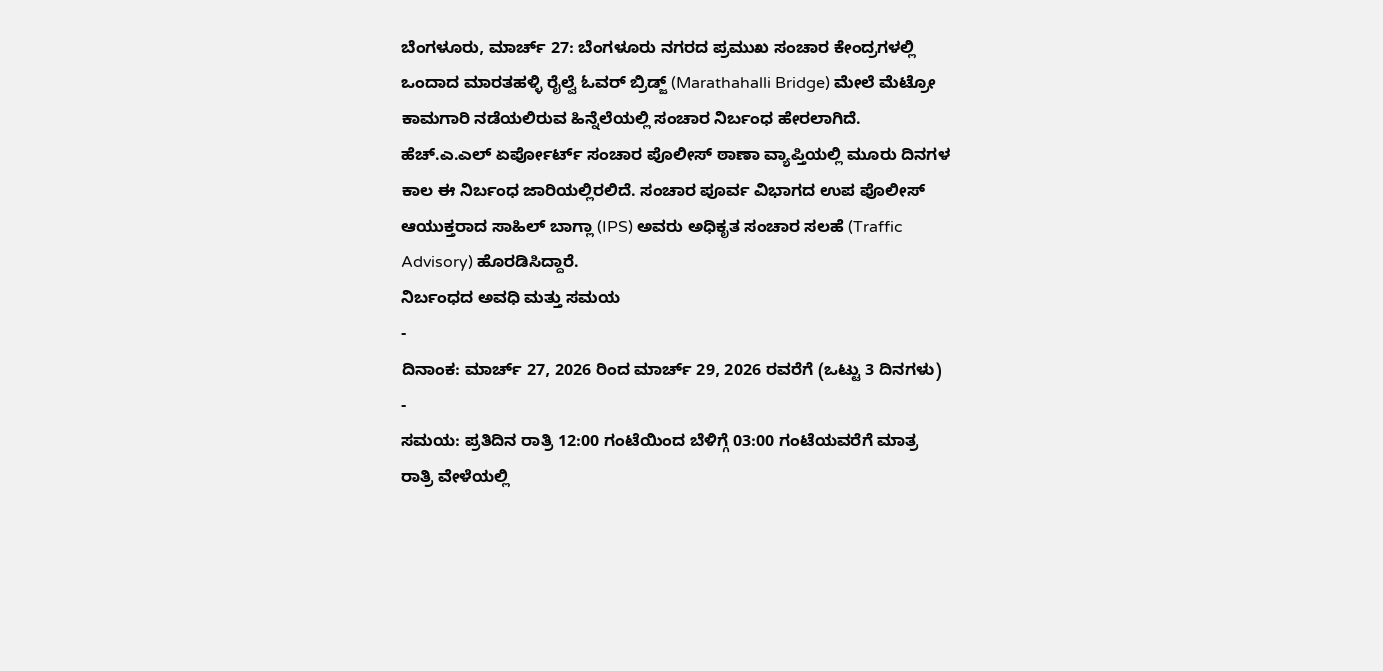ಬೆಂಗಳೂರು, ಮಾರ್ಚ್ 27: ಬೆಂಗಳೂರು ನಗರದ ಪ್ರಮುಖ ಸಂಚಾರ ಕೇಂದ್ರಗಳಲ್ಲಿ ಒಂದಾದ ಮಾರತಹಳ್ಳಿ ರೈಲ್ವೆ ಓವರ್ ಬ್ರಿಡ್ಜ್ (Marathahalli Bridge) ಮೇಲೆ ಮೆಟ್ರೋ ಕಾಮಗಾರಿ ನಡೆಯಲಿರುವ ಹಿನ್ನೆಲೆಯಲ್ಲಿ ಸಂಚಾರ ನಿರ್ಬಂಧ ಹೇರಲಾಗಿದೆ. ಹೆಚ್.ಎ.ಎಲ್ ಏರ್ಪೋರ್ಟ್ ಸಂಚಾರ ಪೊಲೀಸ್ ಠಾಣಾ ವ್ಯಾಪ್ತಿಯಲ್ಲಿ ಮೂರು ದಿನಗಳ ಕಾಲ ಈ ನಿರ್ಬಂಧ ಜಾರಿಯಲ್ಲಿರಲಿದೆ. ಸಂಚಾರ ಪೂರ್ವ ವಿಭಾಗದ ಉಪ ಪೊಲೀಸ್ ಆಯುಕ್ತರಾದ ಸಾಹಿಲ್ ಬಾಗ್ಲಾ (IPS) ಅವರು ಅಧಿಕೃತ ಸಂಚಾರ ಸಲಹೆ (Traffic Advisory) ಹೊರಡಿಸಿದ್ದಾರೆ.
ನಿರ್ಬಂಧದ ಅವಧಿ ಮತ್ತು ಸಮಯ
-
ದಿನಾಂಕ: ಮಾರ್ಚ್ 27, 2026 ರಿಂದ ಮಾರ್ಚ್ 29, 2026 ರವರೆಗೆ (ಒಟ್ಟು 3 ದಿನಗಳು)
-
ಸಮಯ: ಪ್ರತಿದಿನ ರಾತ್ರಿ 12:00 ಗಂಟೆಯಿಂದ ಬೆಳಿಗ್ಗೆ 03:00 ಗಂಟೆಯವರೆಗೆ ಮಾತ್ರ
ರಾತ್ರಿ ವೇಳೆಯಲ್ಲಿ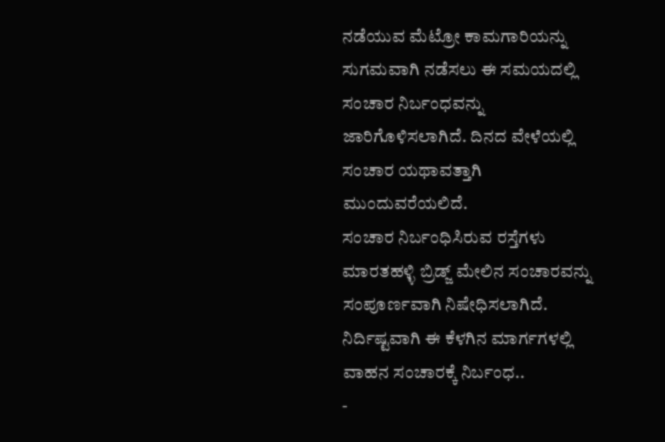ನಡೆಯುವ ಮೆಟ್ರೋ ಕಾಮಗಾರಿಯನ್ನು ಸುಗಮವಾಗಿ ನಡೆಸಲು ಈ ಸಮಯದಲ್ಲಿ ಸಂಚಾರ ನಿರ್ಬಂಧವನ್ನು ಜಾರಿಗೊಳಿಸಲಾಗಿದೆ. ದಿನದ ವೇಳೆಯಲ್ಲಿ ಸಂಚಾರ ಯಥಾವತ್ತಾಗಿ ಮುಂದುವರೆಯಲಿದೆ.
ಸಂಚಾರ ನಿರ್ಬಂಧಿಸಿರುವ ರಸ್ತೆಗಳು
ಮಾರತಹಳ್ಳಿ ಬ್ರಿಡ್ಜ್ ಮೇಲಿನ ಸಂಚಾರವನ್ನು ಸಂಪೂರ್ಣವಾಗಿ ನಿಷೇಧಿಸಲಾಗಿದೆ. ನಿರ್ದಿಷ್ಟವಾಗಿ ಈ ಕೆಳಗಿನ ಮಾರ್ಗಗಳಲ್ಲಿ ವಾಹನ ಸಂಚಾರಕ್ಕೆ ನಿರ್ಬಂಧ..
-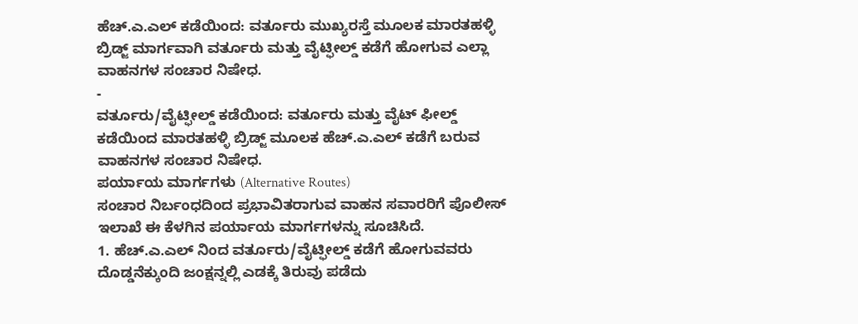ಹೆಚ್.ಎ.ಎಲ್ ಕಡೆಯಿಂದ: ವರ್ತೂರು ಮುಖ್ಯರಸ್ತೆ ಮೂಲಕ ಮಾರತಹಳ್ಳಿ ಬ್ರಿಡ್ಜ್ ಮಾರ್ಗವಾಗಿ ವರ್ತೂರು ಮತ್ತು ವೈಟ್ಫೀಲ್ಡ್ ಕಡೆಗೆ ಹೋಗುವ ಎಲ್ಲಾ ವಾಹನಗಳ ಸಂಚಾರ ನಿಷೇಧ.
-
ವರ್ತೂರು/ವೈಟ್ಫೀಲ್ಡ್ ಕಡೆಯಿಂದ: ವರ್ತೂರು ಮತ್ತು ವೈಟ್ ಫೀಲ್ಡ್ ಕಡೆಯಿಂದ ಮಾರತಹಳ್ಳಿ ಬ್ರಿಡ್ಜ್ ಮೂಲಕ ಹೆಚ್.ಎ.ಎಲ್ ಕಡೆಗೆ ಬರುವ ವಾಹನಗಳ ಸಂಚಾರ ನಿಷೇಧ.
ಪರ್ಯಾಯ ಮಾರ್ಗಗಳು (Alternative Routes)
ಸಂಚಾರ ನಿರ್ಬಂಧದಿಂದ ಪ್ರಭಾವಿತರಾಗುವ ವಾಹನ ಸವಾರರಿಗೆ ಪೊಲೀಸ್ ಇಲಾಖೆ ಈ ಕೆಳಗಿನ ಪರ್ಯಾಯ ಮಾರ್ಗಗಳನ್ನು ಸೂಚಿಸಿದೆ.
1. ಹೆಚ್.ಎ.ಎಲ್ ನಿಂದ ವರ್ತೂರು/ವೈಟ್ಫೀಲ್ಡ್ ಕಡೆಗೆ ಹೋಗುವವರು
ದೊಡ್ಡನೆಕ್ಕುಂದಿ ಜಂಕ್ಷನ್ನಲ್ಲಿ ಎಡಕ್ಕೆ ತಿರುವು ಪಡೆದು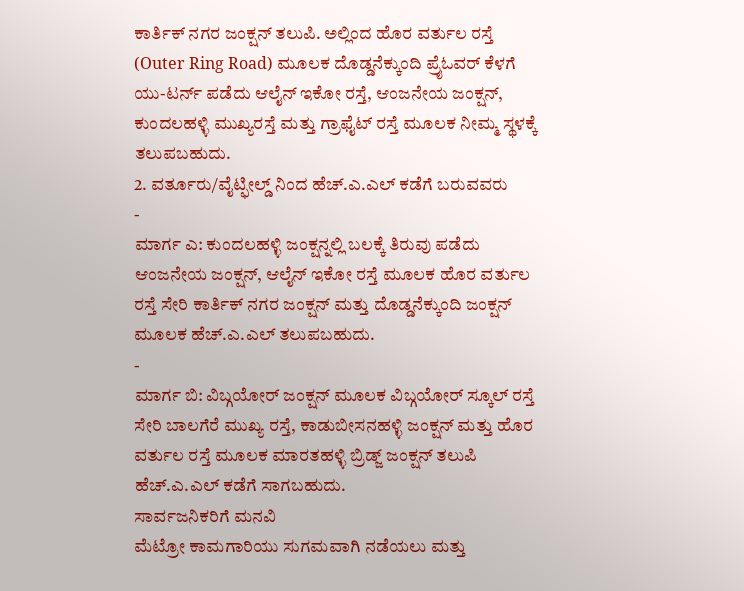ಕಾರ್ತಿಕ್ ನಗರ ಜಂಕ್ಷನ್ ತಲುಪಿ. ಅಲ್ಲಿಂದ ಹೊರ ವರ್ತುಲ ರಸ್ತೆ (Outer Ring Road) ಮೂಲಕ ದೊಡ್ಡನೆಕ್ಕುಂದಿ ಪ್ರೈಓವರ್ ಕೆಳಗೆ ಯು-ಟರ್ನ್ ಪಡೆದು ಆಲೈನ್ ಇಕೋ ರಸ್ತೆ, ಆಂಜನೇಯ ಜಂಕ್ಷನ್, ಕುಂದಲಹಳ್ಳಿ ಮುಖ್ಯರಸ್ತೆ ಮತ್ತು ಗ್ರಾಫೈಟ್ ರಸ್ತೆ ಮೂಲಕ ನೀಮ್ಮ ಸ್ಥಳಕ್ಕೆ ತಲುಪಬಹುದು.
2. ವರ್ತೂರು/ವೈಟ್ಫೀಲ್ಡ್ ನಿಂದ ಹೆಚ್.ಎ.ಎಲ್ ಕಡೆಗೆ ಬರುವವರು
-
ಮಾರ್ಗ ಎ: ಕುಂದಲಹಳ್ಳಿ ಜಂಕ್ಷನ್ನಲ್ಲಿ ಬಲಕ್ಕೆ ತಿರುವು ಪಡೆದು ಆಂಜನೇಯ ಜಂಕ್ಷನ್, ಆಲೈನ್ ಇಕೋ ರಸ್ತೆ ಮೂಲಕ ಹೊರ ವರ್ತುಲ ರಸ್ತೆ ಸೇರಿ ಕಾರ್ತಿಕ್ ನಗರ ಜಂಕ್ಷನ್ ಮತ್ತು ದೊಡ್ಡನೆಕ್ಕುಂದಿ ಜಂಕ್ಷನ್ ಮೂಲಕ ಹೆಚ್.ಎ.ಎಲ್ ತಲುಪಬಹುದು.
-
ಮಾರ್ಗ ಬಿ: ವಿಬ್ಗಯೋರ್ ಜಂಕ್ಷನ್ ಮೂಲಕ ವಿಬ್ಗಯೋರ್ ಸ್ಕೂಲ್ ರಸ್ತೆ ಸೇರಿ ಬಾಲಗೆರೆ ಮುಖ್ಯ ರಸ್ತೆ, ಕಾಡುಬೀಸನಹಳ್ಳಿ ಜಂಕ್ಷನ್ ಮತ್ತು ಹೊರ ವರ್ತುಲ ರಸ್ತೆ ಮೂಲಕ ಮಾರತಹಳ್ಳಿ ಬ್ರಿಡ್ಜ್ ಜಂಕ್ಷನ್ ತಲುಪಿ ಹೆಚ್.ಎ.ಎಲ್ ಕಡೆಗೆ ಸಾಗಬಹುದು.
ಸಾರ್ವಜನಿಕರಿಗೆ ಮನವಿ
ಮೆಟ್ರೋ ಕಾಮಗಾರಿಯು ಸುಗಮವಾಗಿ ನಡೆಯಲು ಮತ್ತು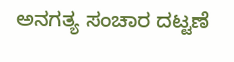ಅನಗತ್ಯ ಸಂಚಾರ ದಟ್ಟಣೆ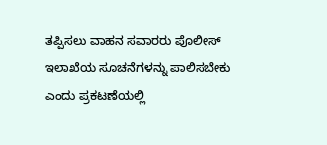ತಪ್ಪಿಸಲು ವಾಹನ ಸವಾರರು ಪೊಲೀಸ್ ಇಲಾಖೆಯ ಸೂಚನೆಗಳನ್ನು ಪಾಲಿಸಬೇಕು ಎಂದು ಪ್ರಕಟಣೆಯಲ್ಲಿ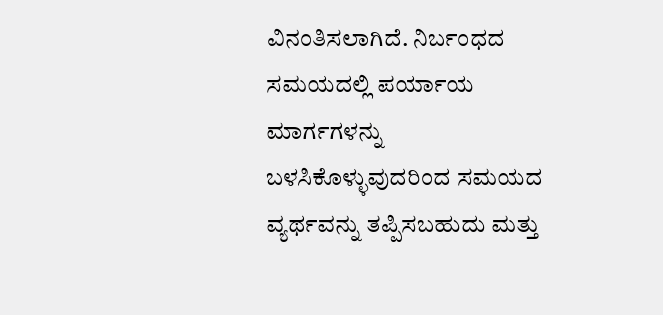ವಿನಂತಿಸಲಾಗಿದೆ. ನಿರ್ಬಂಧದ ಸಮಯದಲ್ಲಿ ಪರ್ಯಾಯ ಮಾರ್ಗಗಳನ್ನು ಬಳಸಿಕೊಳ್ಳುವುದರಿಂದ ಸಮಯದ ವ್ಯರ್ಥವನ್ನು ತಪ್ಪಿಸಬಹುದು ಮತ್ತು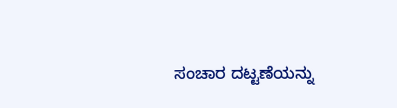ಸಂಚಾರ ದಟ್ಟಣೆಯನ್ನು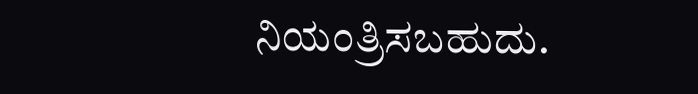ನಿಯಂತ್ರಿಸಬಹುದು.